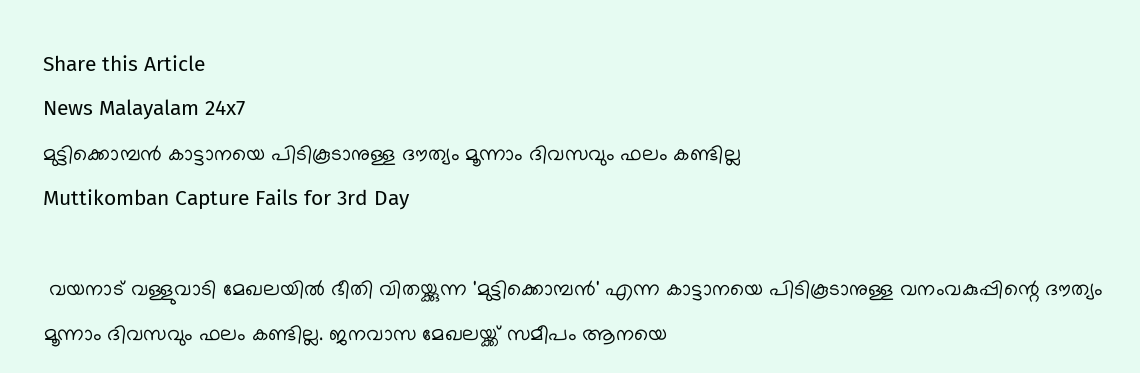Share this Article
News Malayalam 24x7
മുട്ടിക്കൊമ്പന്‍ കാട്ടാനയെ പിടികൂടാനുള്ള ദൗത്യം മൂന്നാം ദിവസവും ഫലം കണ്ടില്ല
Muttikomban Capture Fails for 3rd Day

 വയനാട് വള്ളുവാടി മേഖലയിൽ ഭീതി വിതയ്ക്കുന്ന 'മുട്ടിക്കൊമ്പൻ' എന്ന കാട്ടാനയെ പിടികൂടാനുള്ള വനംവകുപ്പിന്റെ ദൗത്യം മൂന്നാം ദിവസവും ഫലം കണ്ടില്ല. ജനവാസ മേഖലയ്ക്ക് സമീപം ആനയെ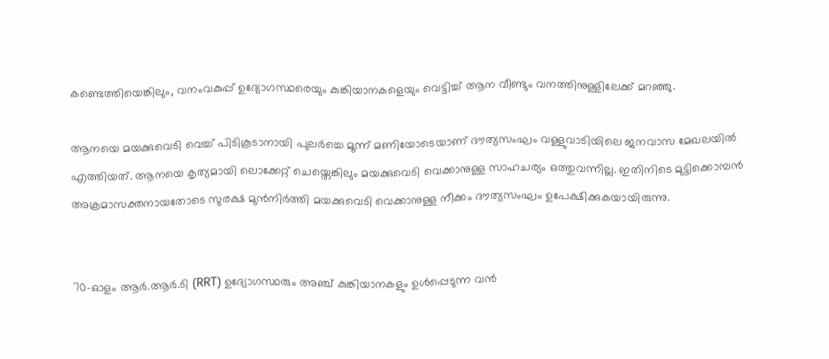കണ്ടെത്തിയെങ്കിലും, വനംവകുപ്പ് ഉദ്യോഗസ്ഥരെയും കുങ്കിയാനകളെയും വെട്ടിച്ച് ആന വീണ്ടും വനത്തിനുള്ളിലേക്ക് മറഞ്ഞു.

ആനയെ മയക്കുവെടി വെച്ച് പിടികൂടാനായി പുലർച്ചെ മൂന്ന് മണിയോടെയാണ് ദൗത്യസംഘം വള്ളുവാടിയിലെ ജനവാസ മേഖലയിൽ എത്തിയത്. ആനയെ കൃത്യമായി ലൊക്കേറ്റ് ചെയ്തെങ്കിലും മയക്കുവെടി വെക്കാനുള്ള സാഹചര്യം ഒത്തുവന്നില്ല. ഇതിനിടെ മുട്ടിക്കൊമ്പൻ അക്രമാസക്തനായതോടെ സുരക്ഷ മുൻനിർത്തി മയക്കുവെടി വെക്കാനുള്ള നീക്കം ദൗത്യസംഘം ഉപേക്ഷിക്കുകയായിരുന്നു.


70-ഓളം ആർ.ആർ.ടി (RRT) ഉദ്യോഗസ്ഥരും അഞ്ച് കുങ്കിയാനകളും ഉൾപ്പെടുന്ന വൻ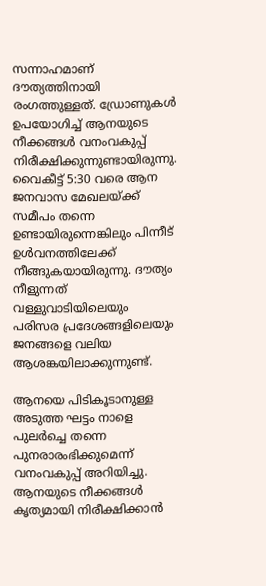സന്നാഹമാണ് ദൗത്യത്തിനായി രംഗത്തുള്ളത്. ഡ്രോണുകൾ ഉപയോഗിച്ച് ആനയുടെ നീക്കങ്ങൾ വനംവകുപ്പ് നിരീക്ഷിക്കുന്നുണ്ടായിരുന്നു. വൈകീട്ട് 5:30 വരെ ആന ജനവാസ മേഖലയ്ക്ക് സമീപം തന്നെ ഉണ്ടായിരുന്നെങ്കിലും പിന്നീട് ഉൾവനത്തിലേക്ക് നീങ്ങുകയായിരുന്നു. ദൗത്യം നീളുന്നത് വള്ളുവാടിയിലെയും പരിസര പ്രദേശങ്ങളിലെയും ജനങ്ങളെ വലിയ ആശങ്കയിലാക്കുന്നുണ്ട്.

ആനയെ പിടികൂടാനുള്ള അടുത്ത ഘട്ടം നാളെ പുലർച്ചെ തന്നെ പുനരാരംഭിക്കുമെന്ന് വനംവകുപ്പ് അറിയിച്ചു. ആനയുടെ നീക്കങ്ങൾ കൃത്യമായി നിരീക്ഷിക്കാൻ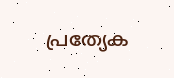പ്രത്യേക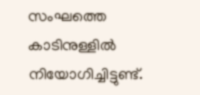സംഘത്തെ കാടിനുള്ളിൽ നിയോഗിച്ചിട്ടുണ്ട്.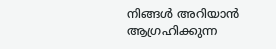നിങ്ങൾ അറിയാൻ ആഗ്രഹിക്കുന്ന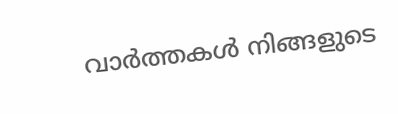വാർത്തകൾ നിങ്ങളുടെ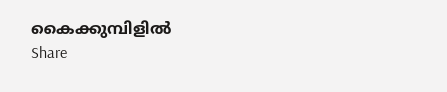കൈക്കുമ്പിളിൽ
Share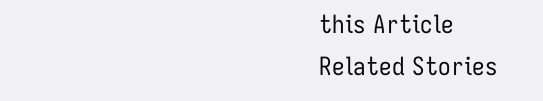this Article
Related Stories